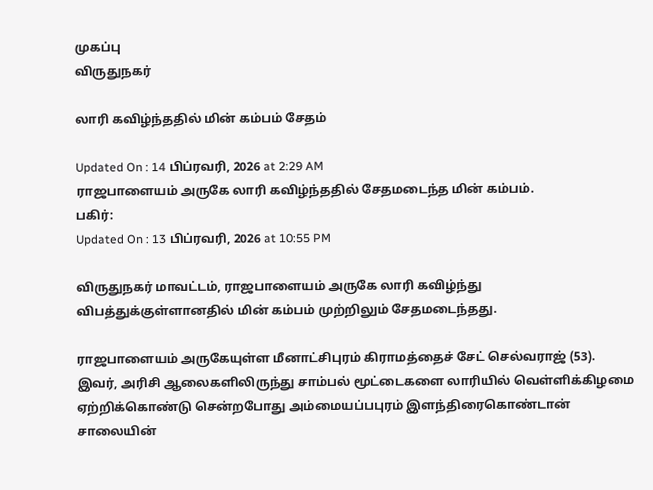முகப்பு
விருதுநகர்

லாரி கவிழ்ந்ததில் மின் கம்பம் சேதம்

Updated On : 14 பிப்ரவரி, 2026 at 2:29 AM
ராஜபாளையம் அருகே லாரி கவிழ்ந்ததில் சேதமடைந்த மின் கம்பம்.
பகிர்:
Updated On : 13 பிப்ரவரி, 2026 at 10:55 PM

விருதுநகர் மாவட்டம், ராஜபாளையம் அருகே லாரி கவிழ்ந்து விபத்துக்குள்ளானதில் மின் கம்பம் முற்றிலும் சேதமடைந்தது.

ராஜபாளையம் அருகேயுள்ள மீனாட்சிபுரம் கிராமத்தைச் சேட் செல்வராஜ் (53). இவர், அரிசி ஆலைகளிலிருந்து சாம்பல் மூட்டைகளை லாரியில் வெள்ளிக்கிழமை ஏற்றிக்கொண்டு சென்றபோது அம்மையப்பபுரம் இளந்திரைகொண்டான் சாலையின்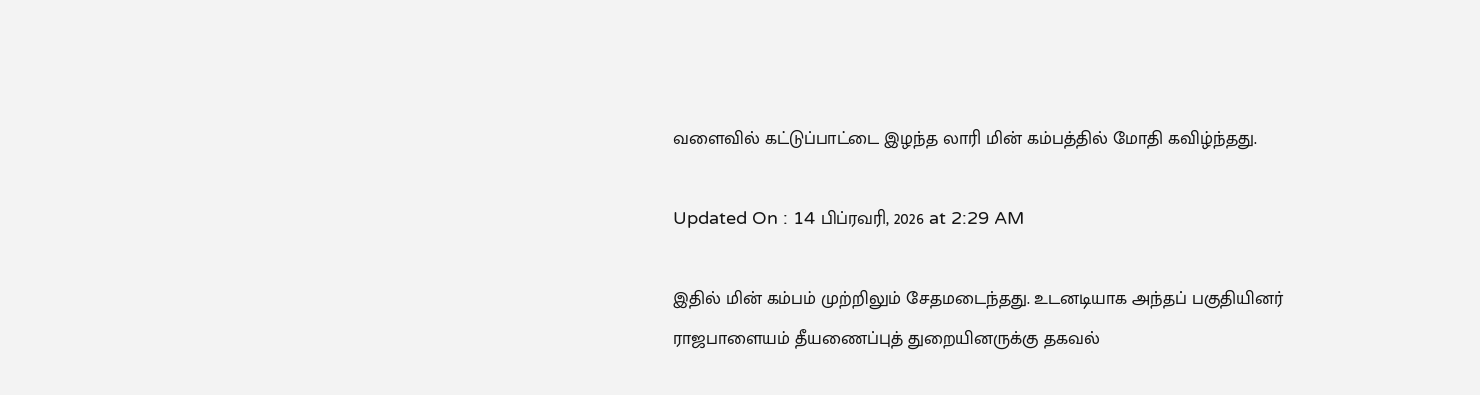வளைவில் கட்டுப்பாட்டை இழந்த லாரி மின் கம்பத்தில் மோதி கவிழ்ந்தது.

Updated On : 14 பிப்ரவரி, 2026 at 2:29 AM

இதில் மின் கம்பம் முற்றிலும் சேதமடைந்தது. உடனடியாக அந்தப் பகுதியினர் ராஜபாளையம் தீயணைப்புத் துறையினருக்கு தகவல்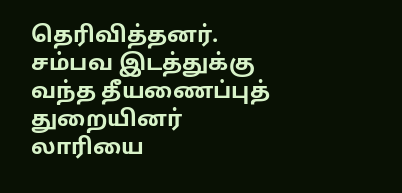தெரிவித்தனர். சம்பவ இடத்துக்கு வந்த தீயணைப்புத் துறையினர் லாரியை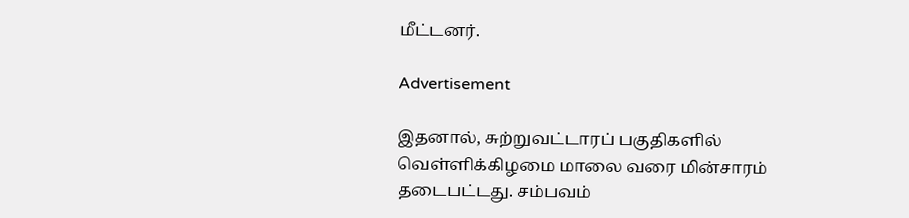மீட்டனர்.

Advertisement

இதனால், சுற்றுவட்டாரப் பகுதிகளில் வெள்ளிக்கிழமை மாலை வரை மின்சாரம் தடைபட்டது. சம்பவம்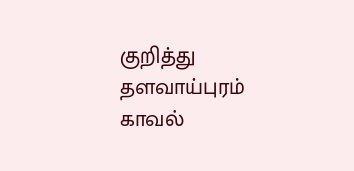குறித்து தளவாய்புரம் காவல்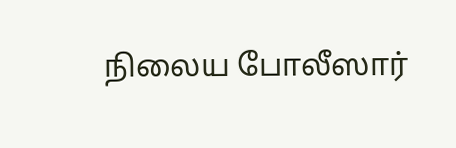நிலைய போலீஸார்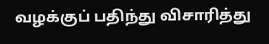வழக்குப் பதிந்து விசாரித்து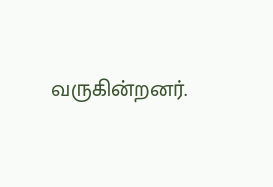வருகின்றனர்.